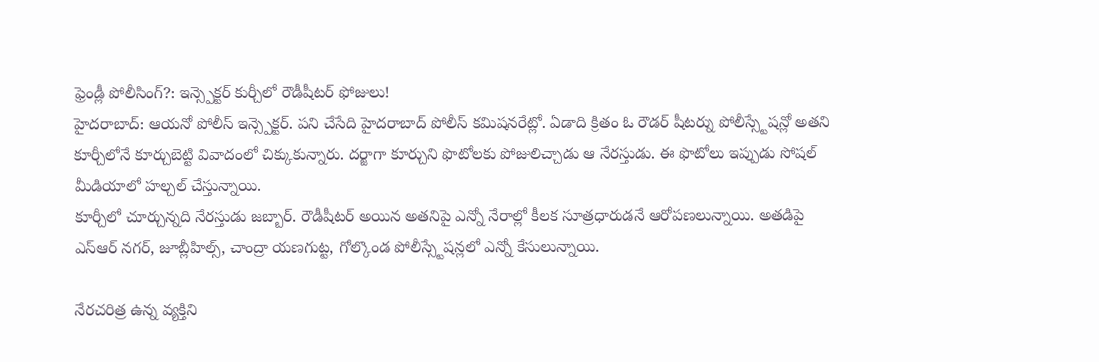ఫ్రెండ్లీ పోలీసింగ్?: ఇన్స్పెక్టర్ కుర్చీలో రౌడీషీటర్ ఫోజులు!
హైదరాబాద్: ఆయనో పోలీస్ ఇన్స్పెక్టర్. పని చేసేది హైదరాబాద్ పోలీస్ కమిషనరేట్లో. ఏడాది క్రితం ఓ రౌడర్ షీటర్ను పోలీస్స్టేషన్లో అతని కూర్చీలోనే కూర్చుబెట్టి వివాదంలో చిక్కుకున్నారు. దర్జాగా కూర్చుని ఫొటోలకు పోజులిచ్చాడు ఆ నేరస్తుడు. ఈ ఫొటోలు ఇప్పుడు సోషల్ మీడియాలో హల్చల్ చేస్తున్నాయి.
కూర్చీలో చూర్చున్నది నేరస్తుడు జబ్బార్. రౌడీషీటర్ అయిన అతనిపై ఎన్నో నేరాల్లో కీలక సూత్రధారుడనే ఆరోపణలున్నాయి. అతడిపై ఎస్ఆర్ నగర్, జూబ్లీహిల్స్, చాంద్రా యణగుట్ట, గోల్కొండ పోలీస్స్టేషన్లలో ఎన్నో కేసులున్నాయి.

నేరచరిత్ర ఉన్న వ్యక్తిని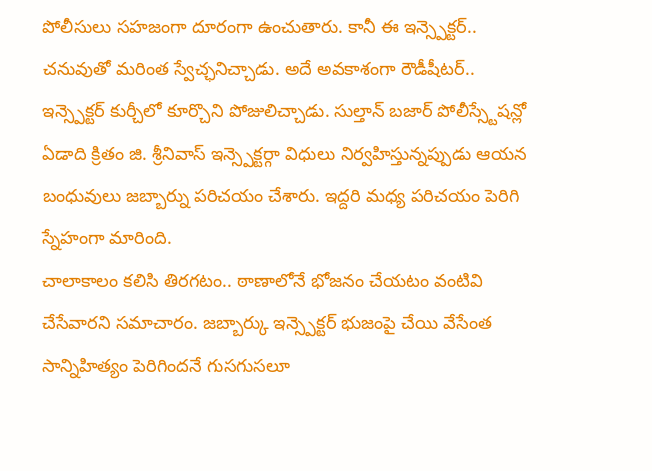పోలీసులు సహజంగా దూరంగా ఉంచుతారు. కానీ ఈ ఇన్స్పెక్టర్.. చనువుతో మరింత స్వేచ్ఛనిచ్చాడు. అదే అవకాశంగా రౌడీషీటర్.. ఇన్స్పెక్టర్ కుర్చీలో కూర్చొని పోజులిచ్చాడు. సుల్తాన్ బజార్ పోలీస్స్టేషన్లో ఏడాది క్రితం జి. శ్రీనివాస్ ఇన్స్పెక్టర్గా విధులు నిర్వహిస్తున్నప్పుడు ఆయన బంధువులు జబ్బార్ను పరిచయం చేశారు. ఇద్దరి మధ్య పరిచయం పెరిగి స్నేహంగా మారింది.
చాలాకాలం కలిసి తిరగటం.. ఠాణాలోనే భోజనం చేయటం వంటివి చేసేవారని సమాచారం. జబ్బార్కు ఇన్స్పెక్టర్ భుజంపై చేయి వేసేంత సాన్నిహిత్యం పెరిగిందనే గుసగుసలూ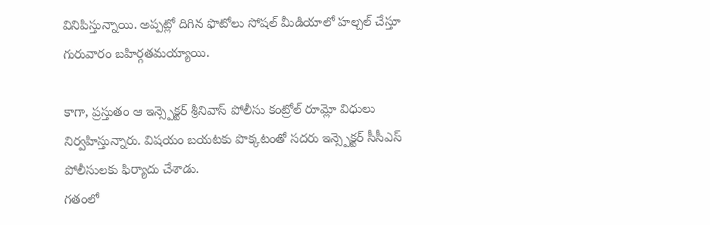వినిపిస్తున్నాయి. అప్పట్లో దిగిన ఫొటోలు సోషల్ మీడియాలో హల్చల్ చేస్తూ గురువారం బహిర్గతమయ్యాయి.

కాగా, ప్రస్తుతం ఆ ఇన్స్పెక్టర్ శ్రీనివాస్ పోలీసు కంట్రోల్ రూమ్లో విధులు నిర్వహిస్తున్నారు. విషయం బయటకు పొక్కటంతో సదరు ఇన్స్పెక్టర్ సీసీఎస్ పోలీసులకు ఫిర్యాదు చేశాడు.
గతంలో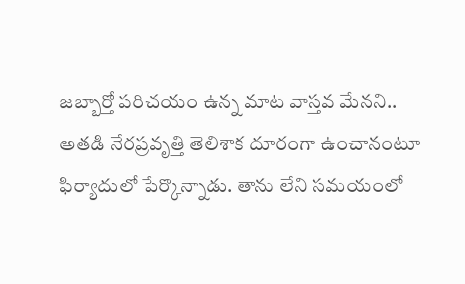జబ్బార్తో పరిచయం ఉన్న మాట వాస్తవ మేనని.. అతడి నేరప్రవృత్తి తెలిశాక దూరంగా ఉంచానంటూ ఫిర్యాదులో పేర్కొన్నాడు. తాను లేని సమయంలో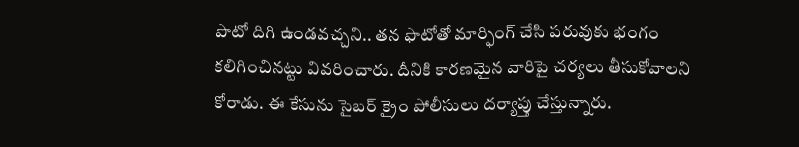పొటో దిగి ఉండవచ్చని.. తన ఫొటోతో మార్ఫింగ్ చేసి పరువుకు భంగం కలిగించినట్టు వివరించారు. దీనికి కారణమైన వారిపై చర్యలు తీసుకోవాలని కోరాడు. ఈ కేసును సైబర్ క్రైం పోలీసులు దర్యాప్తు చేస్తున్నారు.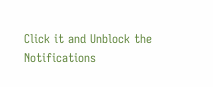Click it and Unblock the Notifications